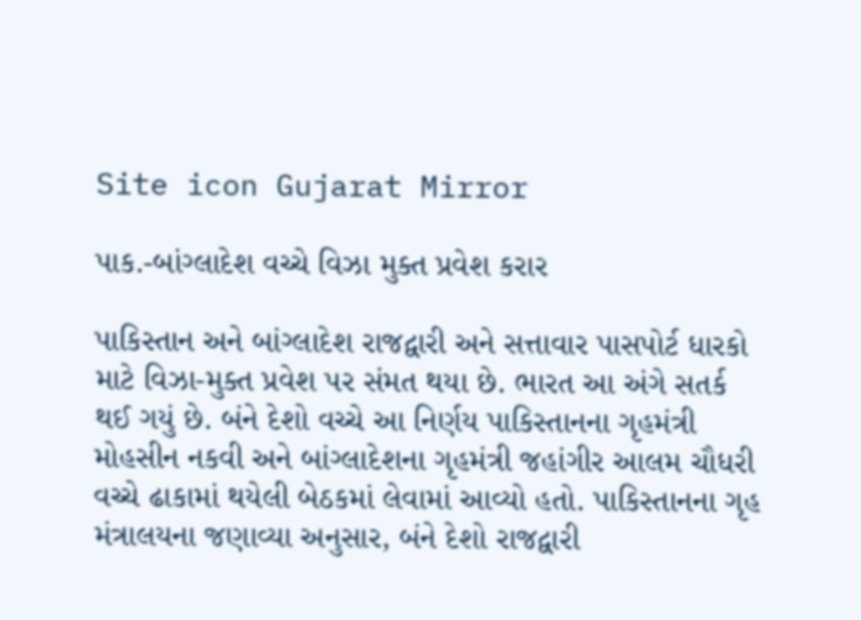Site icon Gujarat Mirror

પાક.-બાંગ્લાદેશ વચ્ચે વિઝા મુક્ત પ્રવેશ કરાર

પાકિસ્તાન અને બાંગ્લાદેશ રાજદ્વારી અને સત્તાવાર પાસપોર્ટ ધારકો માટે વિઝા-મુક્ત પ્રવેશ પર સંમત થયા છે. ભારત આ અંગે સતર્ક થઈ ગયું છે. બંને દેશો વચ્ચે આ નિર્ણય પાકિસ્તાનના ગૃહમંત્રી મોહસીન નકવી અને બાંગ્લાદેશના ગૃહમંત્રી જહાંગીર આલમ ચૌધરી વચ્ચે ઢાકામાં થયેલી બેઠકમાં લેવામાં આવ્યો હતો. પાકિસ્તાનના ગૃહ મંત્રાલયના જણાવ્યા અનુસાર, બંને દેશો રાજદ્વારી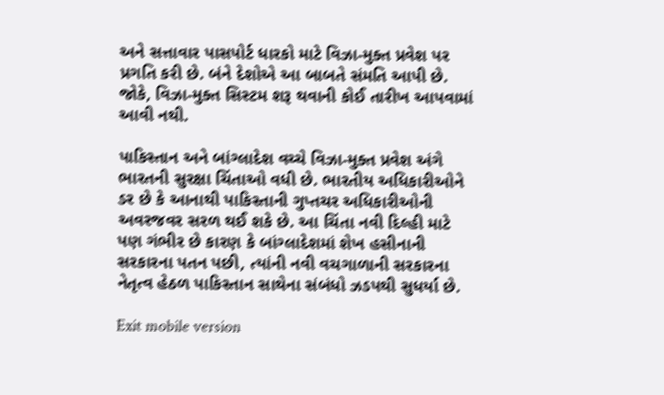અને સત્તાવાર પાસપોર્ટ ધારકો માટે વિઝા-મુક્ત પ્રવેશ પર પ્રગતિ કરી છે. બંને દેશોએ આ બાબતે સંમતિ આપી છે. જોકે, વિઝા-મુક્ત સિસ્ટમ શરૂ થવાની કોઈ તારીખ આપવામાં આવી નથી.

પાકિસ્તાન અને બાંગ્લાદેશ વચ્ચે વિઝા-મુક્ત પ્રવેશ અંગે ભારતની સુરક્ષા ચિંતાઓ વધી છે. ભારતીય અધિકારીઓને ડર છે કે આનાથી પાકિસ્તાની ગુપ્તચર અધિકારીઓની અવરજવર સરળ થઈ શકે છે. આ ચિંતા નવી દિલ્હી માટે પણ ગંભીર છે કારણ કે બાંગ્લાદેશમાં શેખ હસીનાની સરકારના પતન પછી, ત્યાંની નવી વચગાળાની સરકારના નેતૃત્વ હેઠળ પાકિસ્તાન સાથેના સંબંધો ઝડપથી સુધર્યા છે.

Exit mobile version